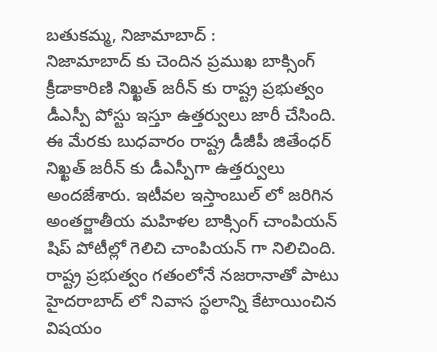బతుకమ్మ, నిజామాబాద్ :
నిజామాబాద్ కు చెందిన ప్రముఖ బాక్సింగ్ క్రీడాకారిణి నిఖ్ఖత్ జరీన్ కు రాష్ట్ర ప్రభుత్వం డీఎస్పీ పోస్టు ఇస్తూ ఉత్తర్వులు జారీ చేసింది. ఈ మేరకు బుధవారం రాష్ట్ర డీజీపీ జితేంధర్ నిఖ్ఖత్ జరీన్ కు డీఎస్పీగా ఉత్తర్వులు అందజేశారు. ఇటీవల ఇస్తాంబుల్ లో జరిగిన అంతర్జాతీయ మహిళల బాక్సింగ్ చాంపియన్ షిప్ పోటీల్లో గెలిచి చాంపియన్ గా నిలిచింది. రాష్ట్ర ప్రభుత్వం గతంలోనే నజరానాతో పాటు హైదరాబాద్ లో నివాస స్థలాన్ని కేటాయించిన విషయం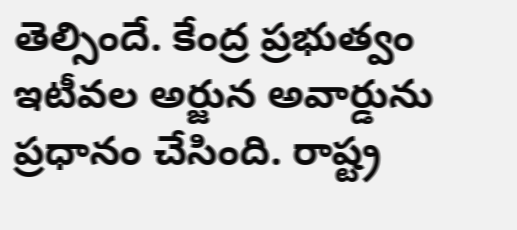తెల్సిందే. కేంద్ర ప్రభుత్వం ఇటీవల అర్జున అవార్డును ప్రధానం చేసింది. రాష్ట్ర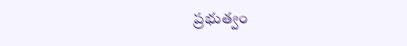ప్రభుత్వం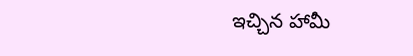ఇచ్చిన హామీ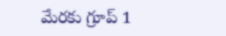మేరకు గ్రూప్ 1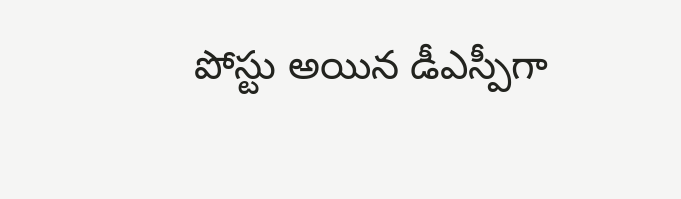పోస్టు అయిన డీఎస్పీగా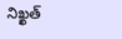నిఖ్ఖత్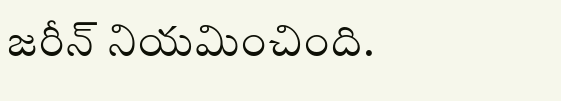జరీన్ నియమించింది.